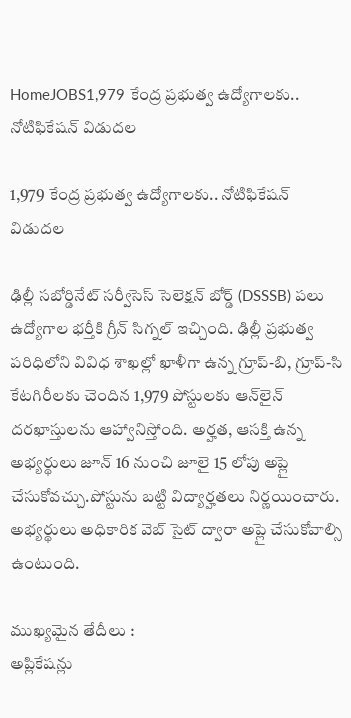HomeJOBS1,979 కేంద్ర ప్రభుత్వ ఉద్యోగాలకు.. నోటిఫికేషన్ విడుదల

1,979 కేంద్ర ప్రభుత్వ ఉద్యోగాలకు.. నోటిఫికేషన్ విడుదల

ఢిల్లీ సబోర్డినేట్ సర్వీసెస్ సెలెక్షన్ బోర్డ్ (DSSSB) పలు ఉద్యోగాల భర్తీకి గ్రీన్ సిగ్నల్ ఇచ్చింది. ఢిల్లీ ప్రభుత్వ పరిధిలోని వివిధ శాఖల్లో ఖాళీగా ఉన్న గ్రూప్-బి, గ్రూప్-సి కేటగిరీలకు చెందిన 1,979 పోస్టులకు ఆన్‌లైన్ దరఖాస్తులను ఆహ్వానిస్తోంది. అర్హత, ఆసక్తి ఉన్న అభ్యర్థులు జూన్ 16 నుంచి జూలై 15 లోపు అప్లై చేసుకోవచ్చు.పోస్టును బట్టి విద్యార్హతలు నిర్ణయించారు. అభ్యర్థులు అధికారిక వెబ్ సైట్ ద్వారా అప్లై చేసుకోవాల్సి ఉంటుంది.

ముఖ్యమైన తేదీలు :
అప్లికేషన్లు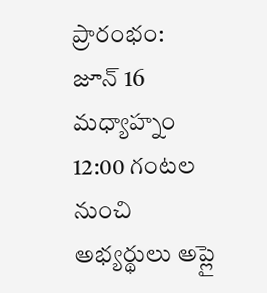ప్రారంభం:
జూన్ 16 మధ్యాహ్నం 12:00 గంటల నుంచి అభ్యర్థులు అప్లై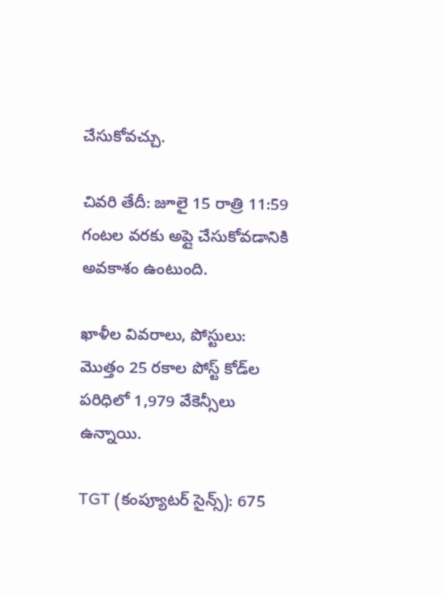చేసుకోవచ్చు.

చివరి తేదీ: జూలై 15 రాత్రి 11:59 గంటల వరకు అప్లై చేసుకోవడానికి అవకాశం ఉంటుంది.

ఖాళీల వివరాలు, పోస్టులు:
మొత్తం 25 రకాల పోస్ట్ కోడ్‌ల పరిధిలో 1,979 వేకెన్సీలు ఉన్నాయి.

TGT (కంప్యూటర్ సైన్స్): 675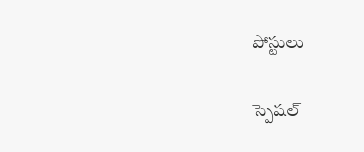పోస్టులు

స్పెషల్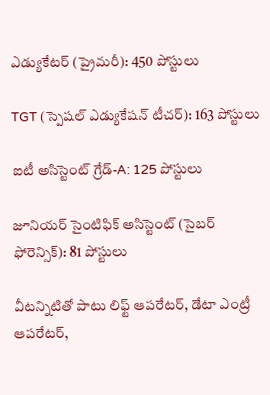ఎడ్యుకేటర్ (ప్రైమరీ): 450 పోస్టులు

TGT (స్పెషల్ ఎడ్యుకేషన్ టీచర్): 163 పోస్టులు

ఐటీ అసిస్టెంట్ గ్రేడ్-A: 125 పోస్టులు

జూనియర్ సైంటిఫిక్ అసిస్టెంట్ (సైబర్ ఫోరెన్సిక్): 81 పోస్టులు

వీటన్నిటితో పాటు లిఫ్ట్ ఆపరేటర్, డేటా ఎంట్రీ ఆపరేటర్,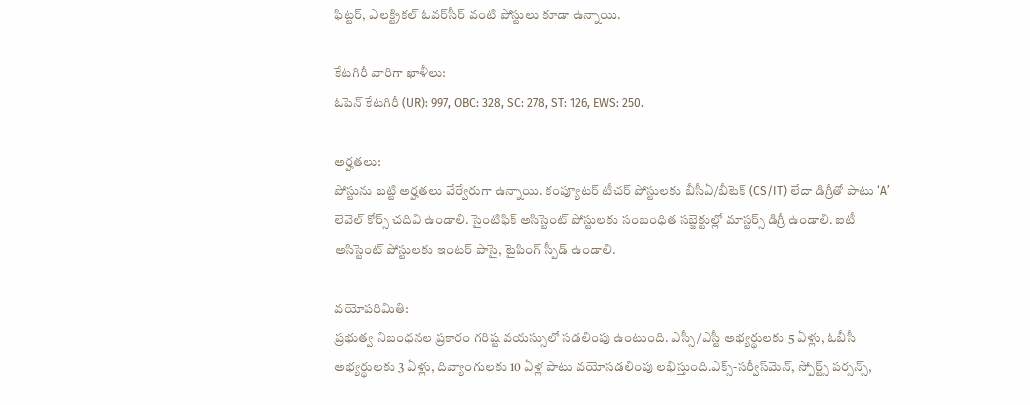ఫిట్టర్, ఎలక్ట్రికల్ ఓవర్‌సీర్ వంటి పోస్టులు కూడా ఉన్నాయి.

కేటగిరీ వారిగా ఖాళీలు:
ఓపెన్ కేటగిరీ (UR): 997, OBC: 328, SC: 278, ST: 126, EWS: 250.

అర్హతలు:
పోస్టును బట్టి అర్హతలు వేర్వేరుగా ఉన్నాయి. కంప్యూటర్ టీచర్ పోస్టులకు బీసీఏ/బీటెక్ (CS/IT) లేదా డిగ్రీతో పాటు ‘A’ లెవెల్ కోర్స్ చదివి ఉండాలి. సైంటిఫిక్ అసిస్టెంట్ పోస్టులకు సంబంధిత సబ్జెక్టుల్లో మాస్టర్స్ డిగ్రీ ఉండాలి. ఐటీ అసిస్టెంట్ పోస్టులకు ఇంటర్ పాసై, టైపింగ్ స్పీడ్ ఉండాలి.

వయోపరిమితి:
ప్రభుత్వ నిబంధనల ప్రకారం గరిష్ట వయస్సులో సడలింపు ఉంటుంది. ఎస్సీ/ఎస్టీ అభ్యర్థులకు 5 ఏళ్లు, ఓబీసీ అభ్యర్థులకు 3 ఏళ్లు, దివ్యాంగులకు 10 ఏళ్ల పాటు వయోసడలింపు లభిస్తుంది.ఎక్స్-సర్వీస్‌మెన్, స్పోర్ట్స్ పర్సన్స్,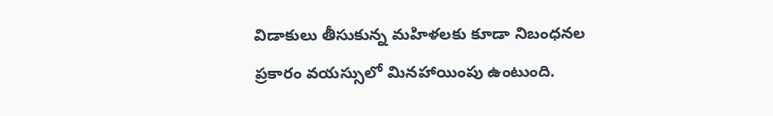విడాకులు తీసుకున్న మహిళలకు కూడా నిబంధనల ప్రకారం వయస్సులో మినహాయింపు ఉంటుంది.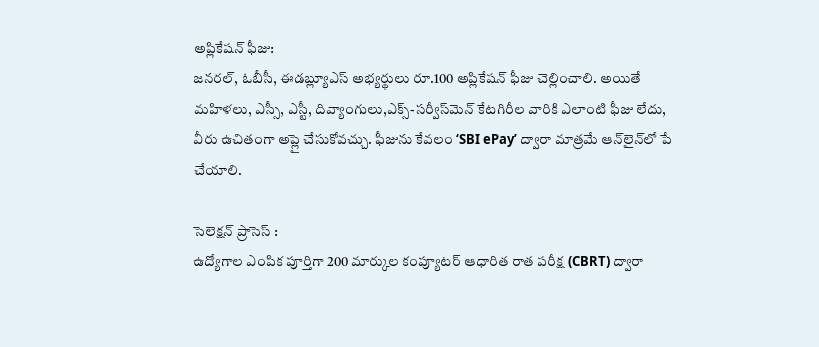అప్లికేషన్ ఫీజు:
జనరల్, ఓబీసీ, ఈడబ్ల్యూఎస్ అభ్యర్థులు రూ.100 అప్లికేషన్ ఫీజు చెల్లించాలి. అయితే మహిళలు, ఎస్సీ, ఎస్టీ, దివ్యాంగులు,ఎక్స్-సర్వీస్‌మెన్ కేటగిరీల వారికి ఎలాంటి ఫీజు లేదు, వీరు ఉచితంగా అప్లై చేసుకోవచ్చు. ఫీజును కేవలం ‘SBI ePay’ ద్వారా మాత్రమే ఆన్‌లైన్‌లో పే చేయాలి.

సెలెక్షన్ ప్రాసెస్ :
ఉద్యోగాల ఎంపిక పూర్తిగా 200 మార్కుల కంప్యూటర్ ఆధారిత రాత పరీక్ష (CBRT) ద్వారా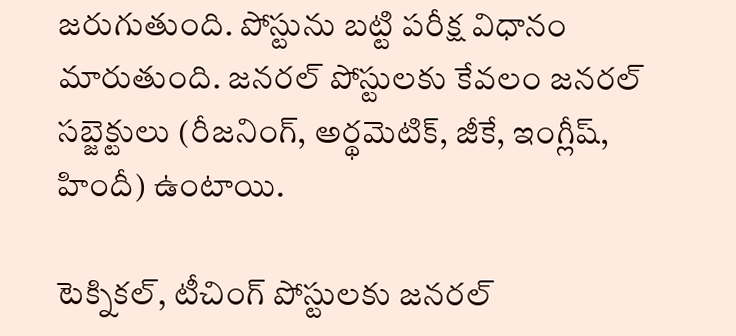జరుగుతుంది. పోస్టును బట్టి పరీక్ష విధానం మారుతుంది. జనరల్ పోస్టులకు కేవలం జనరల్ సబ్జెక్టులు (రీజనింగ్, అర్థమెటిక్, జీకే, ఇంగ్లీష్, హిందీ) ఉంటాయి.

టెక్నికల్, టీచింగ్ పోస్టులకు జనరల్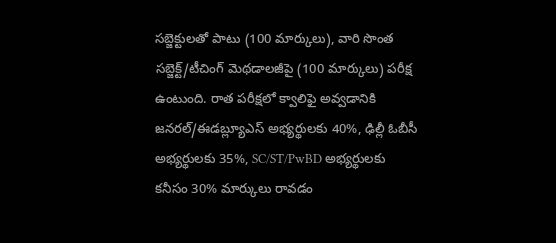సబ్జెక్టులతో పాటు (100 మార్కులు), వారి సొంత సబ్జెక్ట్/టీచింగ్ మెథడాలజీపై (100 మార్కులు) పరీక్ష ఉంటుంది. రాత పరీక్షలో క్వాలిఫై అవ్వడానికి జనరల్/ఈడబ్ల్యూఎస్ అభ్యర్థులకు 40%, ఢిల్లీ ఓబీసీ అభ్యర్థులకు 35%, SC/ST/PwBD అభ్యర్థులకు కనీసం 30% మార్కులు రావడం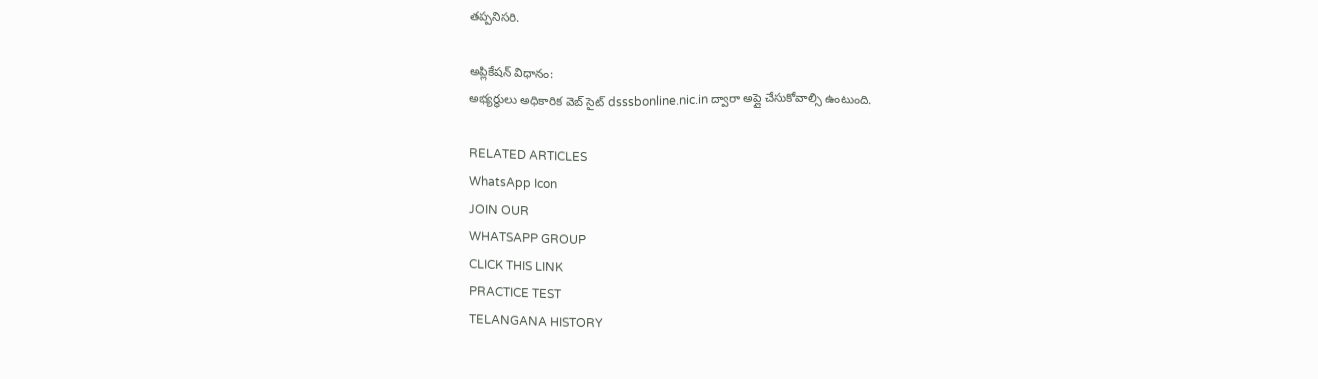తప్పనిసరి.

అప్లికేషన్ విధానం:
అభ్యర్థులు అధికారిక వెబ్ సైట్ dsssbonline.nic.in ద్వారా అప్లై చేసుకోవాల్సి ఉంటుంది.

RELATED ARTICLES
WhatsApp Icon
JOIN OUR
WHATSAPP GROUP
CLICK THIS LINK
PRACTICE TEST
TELANGANA HISTORY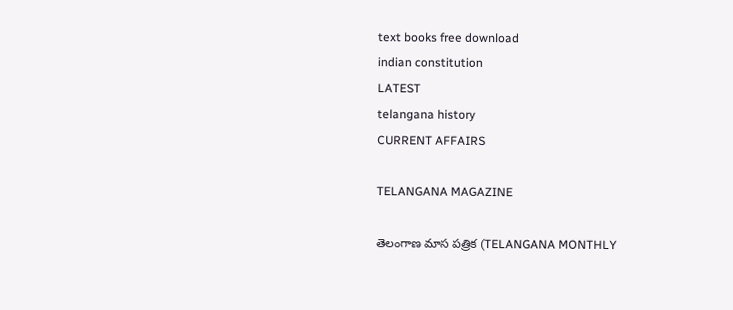text books free download
indian constitution
LATEST
telangana history
CURRENT AFFAIRS

TELANGANA MAGAZINE

తెలంగాణ మాస పత్రిక (TELANGANA MONTHLY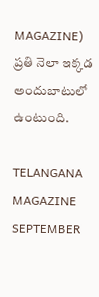MAGAZINE) ప్రతి నెలా ఇక్కడ అందుబాటులో ఉంటుంది.

TELANGANA MAGAZINE SEPTEMBER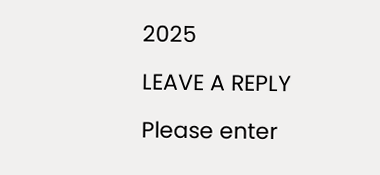2025

LEAVE A REPLY

Please enter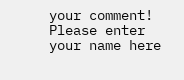your comment!
Please enter your name here